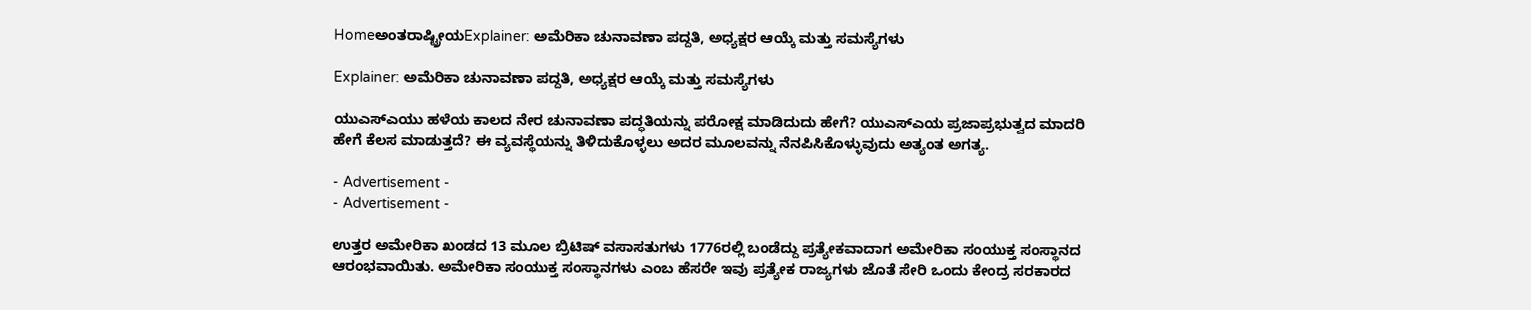Homeಅಂತರಾಷ್ಟ್ರೀಯExplainer: ಅಮೆರಿಕಾ ಚುನಾವಣಾ ಪದ್ದತಿ, ಅಧ್ಯಕ್ಷರ ಆಯ್ಕೆ ಮತ್ತು ಸಮಸ್ಯೆಗಳು

Explainer: ಅಮೆರಿಕಾ ಚುನಾವಣಾ ಪದ್ದತಿ, ಅಧ್ಯಕ್ಷರ ಆಯ್ಕೆ ಮತ್ತು ಸಮಸ್ಯೆಗಳು

ಯುಎಸ್‌ಎಯು ಹಳೆಯ ಕಾಲದ ನೇರ ಚುನಾವಣಾ ಪದ್ಧತಿಯನ್ನು ಪರೋಕ್ಷ ಮಾಡಿದುದು ಹೇಗೆ? ಯುಎಸ್‌ಎಯ ಪ್ರಜಾಪ್ರಭುತ್ವದ ಮಾದರಿ ಹೇಗೆ ಕೆಲಸ ಮಾಡುತ್ತದೆ? ಈ ವ್ಯವಸ್ಥೆಯನ್ನು ತಿಳಿದುಕೊಳ್ಳಲು ಅದರ ಮೂಲವನ್ನು ನೆನಪಿಸಿಕೊಳ್ಳುವುದು ಅತ್ಯಂತ ಅಗತ್ಯ.

- Advertisement -
- Advertisement -

ಉತ್ತರ ಅಮೇರಿಕಾ ಖಂಡದ 13 ಮೂಲ ಬ್ರಿಟಿಷ್ ವಸಾಸತುಗಳು 1776ರಲ್ಲಿ ಬಂಡೆದ್ದು ಪ್ರತ್ಯೇಕವಾದಾಗ ಅಮೇರಿಕಾ ಸಂಯುಕ್ತ ಸಂಸ್ಥಾನದ ಆರಂಭವಾಯಿತು. ಅಮೇರಿಕಾ ಸಂಯುಕ್ತ ಸಂಸ್ಥಾನಗಳು ಎಂಬ ಹೆಸರೇ ಇವು ಪ್ರತ್ಯೇಕ ರಾಜ್ಯಗಳು ಜೊತೆ ಸೇರಿ ಒಂದು ಕೇಂದ್ರ ಸರಕಾರದ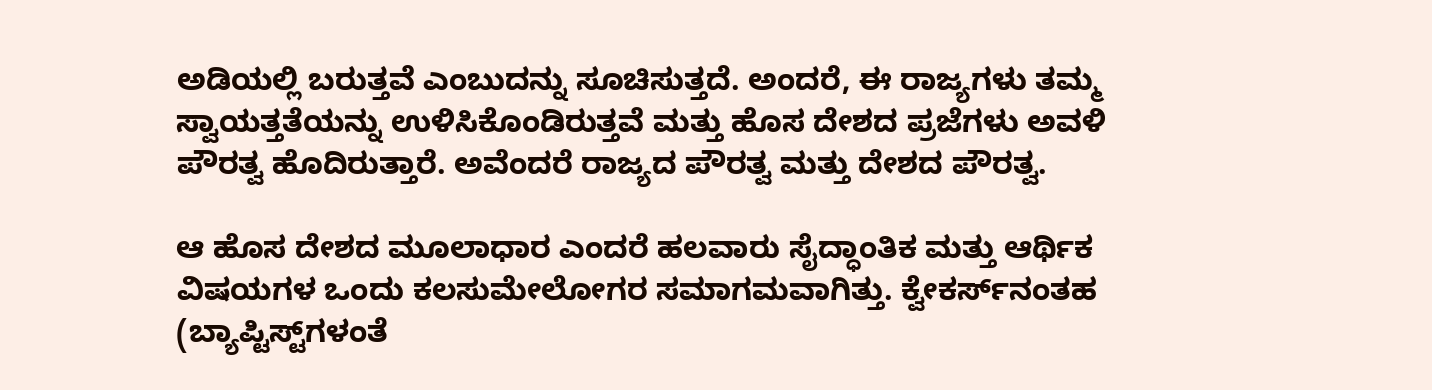ಅಡಿಯಲ್ಲಿ ಬರುತ್ತವೆ ಎಂಬುದನ್ನು ಸೂಚಿಸುತ್ತದೆ. ಅಂದರೆ, ಈ ರಾಜ್ಯಗಳು ತಮ್ಮ ಸ್ವಾಯತ್ತತೆಯನ್ನು ಉಳಿಸಿಕೊಂಡಿರುತ್ತವೆ ಮತ್ತು ಹೊಸ ದೇಶದ ಪ್ರಜೆಗಳು ಅವಳಿ ಪೌರತ್ವ ಹೊದಿರುತ್ತಾರೆ. ಅವೆಂದರೆ ರಾಜ್ಯದ ಪೌರತ್ವ ಮತ್ತು ದೇಶದ ಪೌರತ್ವ.

ಆ ಹೊಸ ದೇಶದ ಮೂಲಾಧಾರ ಎಂದರೆ ಹಲವಾರು ಸೈದ್ಧಾಂತಿಕ ಮತ್ತು ಆರ್ಥಿಕ ವಿಷಯಗಳ ಒಂದು ಕಲಸುಮೇಲೋಗರ ಸಮಾಗಮವಾಗಿತ್ತು. ಕ್ವೇಕರ್ಸ್‌ನಂತಹ (ಬ್ಯಾಪ್ಟಿಸ್ಟ್‌ಗಳಂತೆ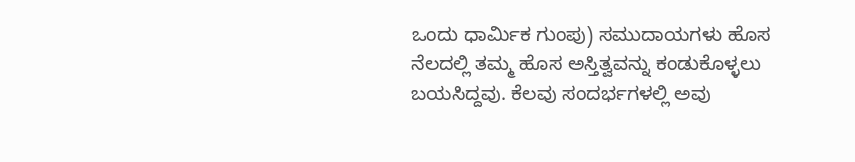ಒಂದು ಧಾರ್ಮಿಕ ಗುಂಪು) ಸಮುದಾಯಗಳು ಹೊಸ ನೆಲದಲ್ಲಿ ತಮ್ಮ ಹೊಸ ಅಸ್ತಿತ್ವವನ್ನು ಕಂಡುಕೊಳ್ಳಲು ಬಯಸಿದ್ದವು. ಕೆಲವು ಸಂದರ್ಭಗಳಲ್ಲಿ ಅವು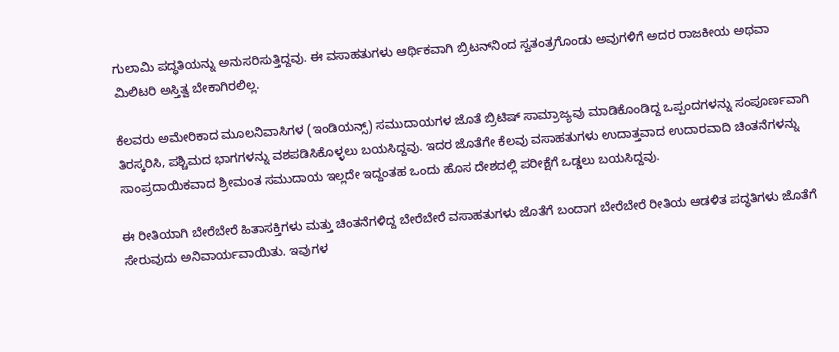ಗುಲಾಮಿ ಪದ್ಧತಿಯನ್ನು ಅನುಸರಿಸುತ್ತಿದ್ದವು. ಈ ವಸಾಹತುಗಳು ಆರ್ಥಿಕವಾಗಿ ಬ್ರಿಟನ್‌ನಿಂದ ಸ್ವತಂತ್ರಗೊಂಡು ಅವುಗಳಿಗೆ ಅದರ ರಾಜಕೀಯ ಅಥವಾ ಮಿಲಿಟರಿ ಅಸ್ತಿತ್ವ ಬೇಕಾಗಿರಲಿಲ್ಲ.

ಕೆಲವರು ಅಮೇರಿಕಾದ ಮೂಲನಿವಾಸಿಗಳ (ಇಂಡಿಯನ್ಸ್) ಸಮುದಾಯಗಳ ಜೊತೆ ಬ್ರಿಟಿಷ್ ಸಾಮ್ರಾಜ್ಯವು ಮಾಡಿಕೊಂಡಿದ್ದ ಒಪ್ಪಂದಗಳನ್ನು ಸಂಪೂರ್ಣವಾಗಿ ತಿರಸ್ಕರಿಸಿ, ಪಶ್ಚಿಮದ ಭಾಗಗಳನ್ನು ವಶಪಡಿಸಿಕೊಳ್ಳಲು ಬಯಸಿದ್ದವು. ಇದರ ಜೊತೆಗೇ ಕೆಲವು ವಸಾಹತುಗಳು ಉದಾತ್ತವಾದ ಉದಾರವಾದಿ ಚಿಂತನೆಗಳನ್ನು ಸಾಂಪ್ರದಾಯಿಕವಾದ ಶ್ರೀಮಂತ ಸಮುದಾಯ ಇಲ್ಲದೇ ಇದ್ದಂತಹ ಒಂದು ಹೊಸ ದೇಶದಲ್ಲಿ ಪರೀಕ್ಷೆಗೆ ಒಡ್ಡಲು ಬಯಸಿದ್ದವು.

ಈ ರೀತಿಯಾಗಿ ಬೇರೆಬೇರೆ ಹಿತಾಸಕ್ತಿಗಳು ಮತ್ತು ಚಿಂತನೆಗಳಿದ್ದ ಬೇರೆಬೇರೆ ವಸಾಹತುಗಳು ಜೊತೆಗೆ ಬಂದಾಗ ಬೇರೆಬೇರೆ ರೀತಿಯ ಆಡಳಿತ ಪದ್ಧತಿಗಳು ಜೊತೆಗೆ ಸೇರುವುದು ಅನಿವಾರ್ಯವಾಯಿತು. ಇವುಗಳ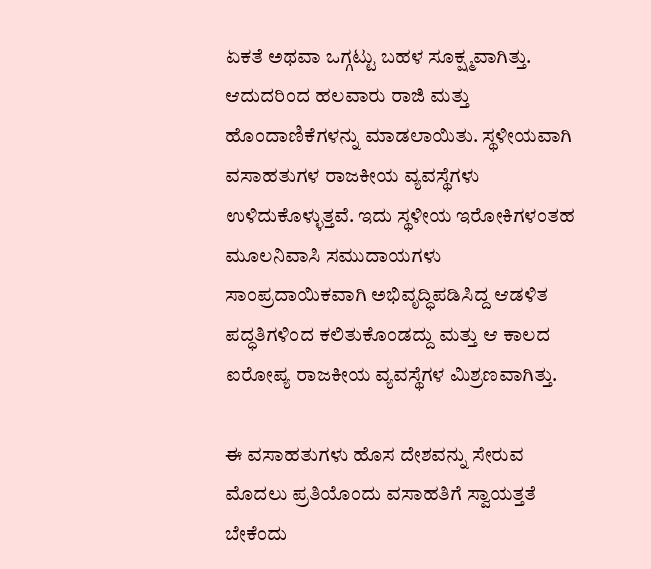ಏಕತೆ ಅಥವಾ ಒಗ್ಗಟ್ಟು ಬಹಳ ಸೂಕ್ಷ್ಮವಾಗಿತ್ತು. ಆದುದರಿಂದ ಹಲವಾರು ರಾಜಿ ಮತ್ತು ಹೊಂದಾಣಿಕೆಗಳನ್ನು ಮಾಡಲಾಯಿತು. ಸ್ಥಳೀಯವಾಗಿ ವಸಾಹತುಗಳ ರಾಜಕೀಯ ವ್ಯವಸ್ಥೆಗಳು ಉಳಿದುಕೊಳ್ಳುತ್ತವೆ. ಇದು ಸ್ಥಳೀಯ ಇರೋಕಿಗಳಂತಹ ಮೂಲನಿವಾಸಿ ಸಮುದಾಯಗಳು ಸಾಂಪ್ರದಾಯಿಕವಾಗಿ ಅಭಿವೃದ್ಧಿಪಡಿಸಿದ್ದ ಆಡಳಿತ ಪದ್ಧತಿಗಳಿಂದ ಕಲಿತುಕೊಂಡದ್ದು ಮತ್ತು ಆ ಕಾಲದ ಐರೋಪ್ಯ ರಾಜಕೀಯ ವ್ಯವಸ್ಥೆಗಳ ಮಿಶ್ರಣವಾಗಿತ್ತು.

ಈ ವಸಾಹತುಗಳು ಹೊಸ ದೇಶವನ್ನು ಸೇರುವ ಮೊದಲು ಪ್ರತಿಯೊಂದು ವಸಾಹತಿಗೆ ಸ್ವಾಯತ್ತತೆ ಬೇಕೆಂದು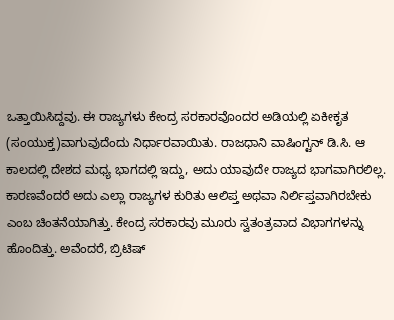ಒತ್ತಾಯಿಸಿದ್ದವು. ಈ ರಾಜ್ಯಗಳು ಕೇಂದ್ರ ಸರಕಾರವೊಂದರ ಅಡಿಯಲ್ಲಿ ಏಕೀಕೃತ (ಸಂಯುಕ್ತ)ವಾಗುವುದೆಂದು ನಿರ್ಧಾರವಾಯಿತು. ರಾಜಧಾನಿ ವಾಷಿಂಗ್ಟನ್ ಡಿ.ಸಿ. ಆ ಕಾಲದಲ್ಲಿ ದೇಶದ ಮಧ್ಯ ಭಾಗದಲ್ಲಿ ಇದ್ದು, ಅದು ಯಾವುದೇ ರಾಜ್ಯದ ಭಾಗವಾಗಿರಲಿಲ್ಲ. ಕಾರಣವೆಂದರೆ ಅದು ಎಲ್ಲಾ ರಾಜ್ಯಗಳ ಕುರಿತು ಆಲಿಪ್ತ ಅಥವಾ ನಿರ್ಲಿಪ್ತವಾಗಿರಬೇಕು ಎಂಬ ಚಿಂತನೆಯಾಗಿತ್ತು. ಕೇಂದ್ರ ಸರಕಾರವು ಮೂರು ಸ್ವತಂತ್ರವಾದ ವಿಭಾಗಗಳನ್ನು ಹೊಂದಿತ್ತು. ಅವೆಂದರೆ, ಬ್ರಿಟಿಷ್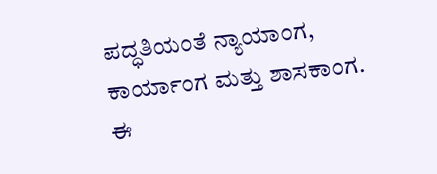ಪದ್ಧತಿಯಂತೆ ನ್ಯಾಯಾಂಗ, ಕಾರ್ಯಾಂಗ ಮತ್ತು ಶಾಸಕಾಂಗ. ಈ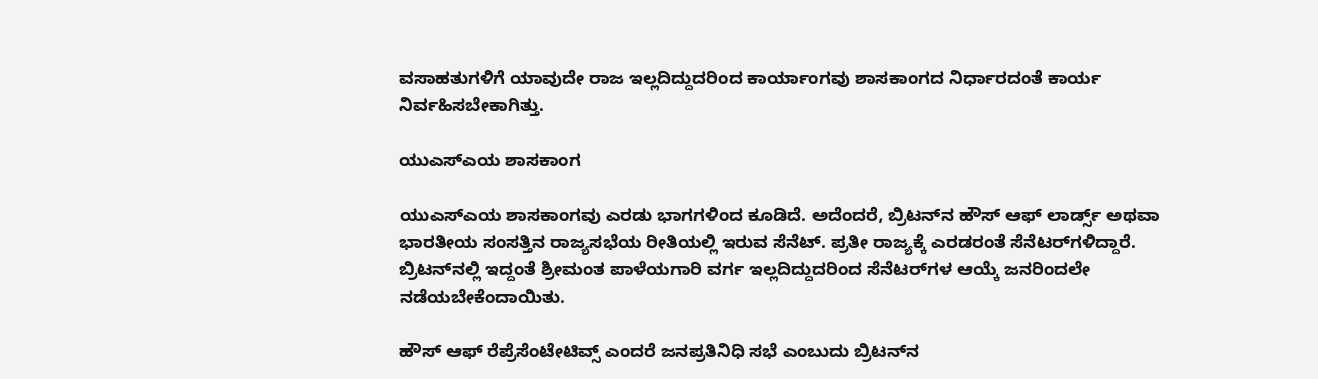ವಸಾಹತುಗಳಿಗೆ ಯಾವುದೇ ರಾಜ ಇಲ್ಲದಿದ್ದುದರಿಂದ ಕಾರ್ಯಾಂಗವು ಶಾಸಕಾಂಗದ ನಿರ್ಧಾರದಂತೆ ಕಾರ್ಯ ನಿರ್ವಹಿಸಬೇಕಾಗಿತ್ತು.

ಯುಎಸ್‌ಎಯ ಶಾಸಕಾಂಗ

ಯುಎಸ್‌ಎಯ ಶಾಸಕಾಂಗವು ಎರಡು ಭಾಗಗಳಿಂದ ಕೂಡಿದೆ. ಅದೆಂದರೆ, ಬ್ರಿಟನ್‌ನ ಹೌಸ್ ಆಫ್ ಲಾರ್ಡ್ಸ್ ಅಥವಾ ಭಾರತೀಯ ಸಂಸತ್ತಿನ ರಾಜ್ಯಸಭೆಯ ರೀತಿಯಲ್ಲಿ ಇರುವ ಸೆನೆಟ್. ಪ್ರತೀ ರಾಜ್ಯಕ್ಕೆ ಎರಡರಂತೆ ಸೆನೆಟರ್‌ಗಳಿದ್ದಾರೆ. ಬ್ರಿಟನ್‌ನಲ್ಲಿ ಇದ್ದಂತೆ ಶ್ರೀಮಂತ ಪಾಳೆಯಗಾರಿ ವರ್ಗ ಇಲ್ಲದಿದ್ದುದರಿಂದ ಸೆನೆಟರ್‌ಗಳ ಆಯ್ಕೆ ಜನರಿಂದಲೇ ನಡೆಯಬೇಕೆಂದಾಯಿತು.

ಹೌಸ್ ಆಫ್ ರೆಪ್ರೆಸೆಂಟೇಟಿವ್ಸ್ ಎಂದರೆ ಜನಪ್ರತಿನಿಧಿ ಸಭೆ ಎಂಬುದು ಬ್ರಿಟನ್‌ನ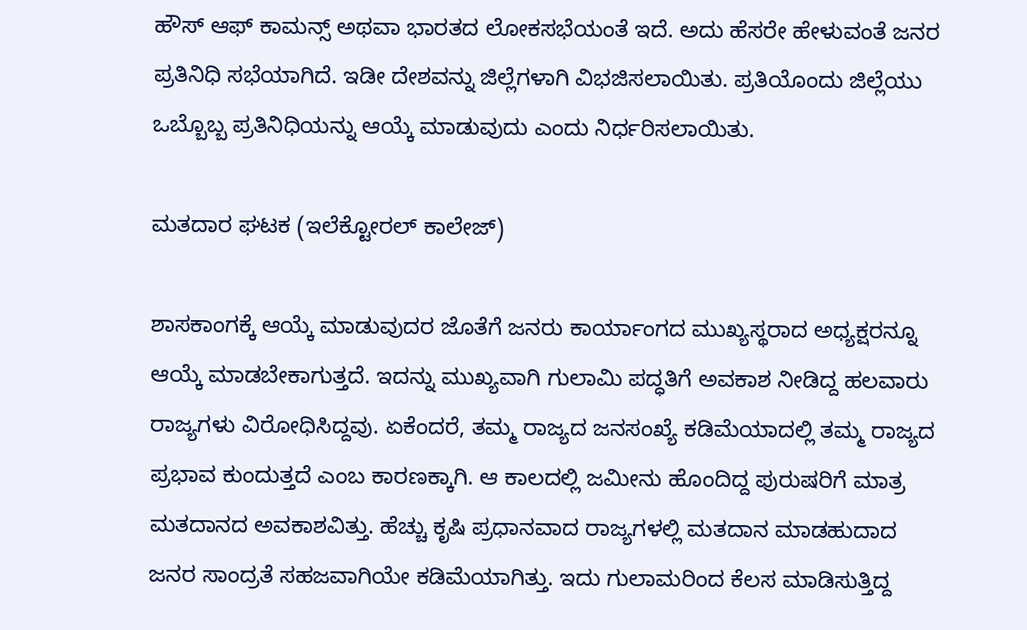ಹೌಸ್ ಆಫ್ ಕಾಮನ್ಸ್ ಅಥವಾ ಭಾರತದ ಲೋಕಸಭೆಯಂತೆ ಇದೆ. ಅದು ಹೆಸರೇ ಹೇಳುವಂತೆ ಜನರ ಪ್ರತಿನಿಧಿ ಸಭೆಯಾಗಿದೆ. ಇಡೀ ದೇಶವನ್ನು ಜಿಲ್ಲೆಗಳಾಗಿ ವಿಭಜಿಸಲಾಯಿತು. ಪ್ರತಿಯೊಂದು ಜಿಲ್ಲೆಯು ಒಬ್ಬೊಬ್ಬ ಪ್ರತಿನಿಧಿಯನ್ನು ಆಯ್ಕೆ ಮಾಡುವುದು ಎಂದು ನಿರ್ಧರಿಸಲಾಯಿತು.

ಮತದಾರ ಘಟಕ (ಇಲೆಕ್ಟೋರಲ್ ಕಾಲೇಜ್)

ಶಾಸಕಾಂಗಕ್ಕೆ ಆಯ್ಕೆ ಮಾಡುವುದರ ಜೊತೆಗೆ ಜನರು ಕಾರ್ಯಾಂಗದ ಮುಖ್ಯಸ್ಥರಾದ ಅಧ್ಯಕ್ಷರನ್ನೂ ಆಯ್ಕೆ ಮಾಡಬೇಕಾಗುತ್ತದೆ. ಇದನ್ನು ಮುಖ್ಯವಾಗಿ ಗುಲಾಮಿ ಪದ್ಧತಿಗೆ ಅವಕಾಶ ನೀಡಿದ್ದ ಹಲವಾರು ರಾಜ್ಯಗಳು ವಿರೋಧಿಸಿದ್ದವು. ಏಕೆಂದರೆ, ತಮ್ಮ ರಾಜ್ಯದ ಜನಸಂಖ್ಯೆ ಕಡಿಮೆಯಾದಲ್ಲಿ ತಮ್ಮ ರಾಜ್ಯದ ಪ್ರಭಾವ ಕುಂದುತ್ತದೆ ಎಂಬ ಕಾರಣಕ್ಕಾಗಿ. ಆ ಕಾಲದಲ್ಲಿ ಜಮೀನು ಹೊಂದಿದ್ದ ಪುರುಷರಿಗೆ ಮಾತ್ರ ಮತದಾನದ ಅವಕಾಶವಿತ್ತು. ಹೆಚ್ಚು ಕೃಷಿ ಪ್ರಧಾನವಾದ ರಾಜ್ಯಗಳಲ್ಲಿ ಮತದಾನ ಮಾಡಹುದಾದ ಜನರ ಸಾಂದ್ರತೆ ಸಹಜವಾಗಿಯೇ ಕಡಿಮೆಯಾಗಿತ್ತು. ಇದು ಗುಲಾಮರಿಂದ ಕೆಲಸ ಮಾಡಿಸುತ್ತಿದ್ದ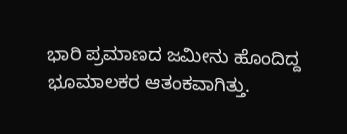ಭಾರಿ ಪ್ರಮಾಣದ ಜಮೀನು ಹೊಂದಿದ್ದ ಭೂಮಾಲಕರ ಆತಂಕವಾಗಿತ್ತು.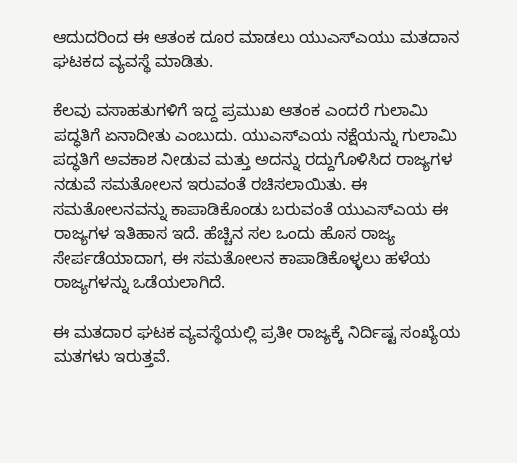ಆದುದರಿಂದ ಈ ಆತಂಕ ದೂರ ಮಾಡಲು ಯುಎಸ್‌ಎಯು ಮತದಾನ ಘಟಕದ ವ್ಯವಸ್ಥೆ ಮಾಡಿತು.

ಕೆಲವು ವಸಾಹತುಗಳಿಗೆ ಇದ್ದ ಪ್ರಮುಖ ಆತಂಕ ಎಂದರೆ ಗುಲಾಮಿ ಪದ್ಧತಿಗೆ ಏನಾದೀತು ಎಂಬುದು. ಯುಎಸ್‌ಎಯ ನಕ್ಷೆಯನ್ನು ಗುಲಾಮಿ ಪದ್ಧತಿಗೆ ಅವಕಾಶ ನೀಡುವ ಮತ್ತು ಅದನ್ನು ರದ್ದುಗೊಳಿಸಿದ ರಾಜ್ಯಗಳ ನಡುವೆ ಸಮತೋಲನ ಇರುವಂತೆ ರಚಿಸಲಾಯಿತು. ಈ ಸಮತೋಲನವನ್ನು ಕಾಪಾಡಿಕೊಂಡು ಬರುವಂತೆ ಯುಎಸ್‌ಎಯ ಈ ರಾಜ್ಯಗಳ ಇತಿಹಾಸ ಇದೆ. ಹೆಚ್ಚಿನ ಸಲ ಒಂದು ಹೊಸ ರಾಜ್ಯ ಸೇರ್ಪಡೆಯಾದಾಗ, ಈ ಸಮತೋಲನ ಕಾಪಾಡಿಕೊಳ್ಳಲು ಹಳೆಯ ರಾಜ್ಯಗಳನ್ನು ಒಡೆಯಲಾಗಿದೆ.

ಈ ಮತದಾರ ಘಟಕ ವ್ಯವಸ್ಥೆಯಲ್ಲಿ ಪ್ರತೀ ರಾಜ್ಯಕ್ಕೆ ನಿರ್ದಿಷ್ಟ ಸಂಖ್ಯೆಯ ಮತಗಳು ಇರುತ್ತವೆ.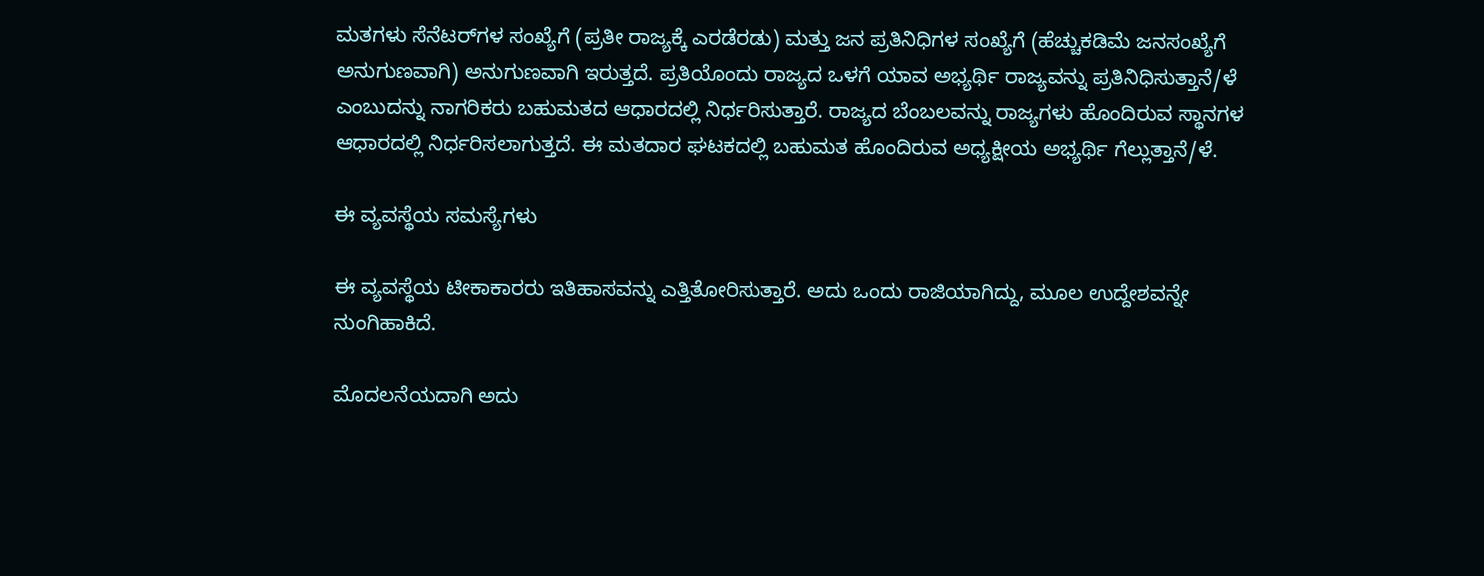ಮತಗಳು ಸೆನೆಟರ್‌ಗಳ ಸಂಖ್ಯೆಗೆ (ಪ್ರತೀ ರಾಜ್ಯಕ್ಕೆ ಎರಡೆರಡು) ಮತ್ತು ಜನ ಪ್ರತಿನಿಧಿಗಳ ಸಂಖ್ಯೆಗೆ (ಹೆಚ್ಚುಕಡಿಮೆ ಜನಸಂಖ್ಯೆಗೆ ಅನುಗುಣವಾಗಿ) ಅನುಗುಣವಾಗಿ ಇರುತ್ತದೆ. ಪ್ರತಿಯೊಂದು ರಾಜ್ಯದ ಒಳಗೆ ಯಾವ ಅಭ್ಯರ್ಥಿ ರಾಜ್ಯವನ್ನು ಪ್ರತಿನಿಧಿಸುತ್ತಾನೆ/ಳೆ ಎಂಬುದನ್ನು ನಾಗರಿಕರು ಬಹುಮತದ ಆಧಾರದಲ್ಲಿ ನಿರ್ಧರಿಸುತ್ತಾರೆ. ರಾಜ್ಯದ ಬೆಂಬಲವನ್ನು ರಾಜ್ಯಗಳು ಹೊಂದಿರುವ ಸ್ಥಾನಗಳ ಆಧಾರದಲ್ಲಿ ನಿರ್ಧರಿಸಲಾಗುತ್ತದೆ. ಈ ಮತದಾರ ಘಟಕದಲ್ಲಿ ಬಹುಮತ ಹೊಂದಿರುವ ಅಧ್ಯಕ್ಷೀಯ ಅಭ್ಯರ್ಥಿ ಗೆಲ್ಲುತ್ತಾನೆ/ಳೆ‌.

ಈ ವ್ಯವಸ್ಥೆಯ ಸಮಸ್ಯೆಗಳು

ಈ ವ್ಯವಸ್ಥೆಯ ಟೀಕಾಕಾರರು ಇತಿಹಾಸವನ್ನು ಎತ್ತಿತೋರಿಸುತ್ತಾರೆ. ಅದು ಒಂದು ರಾಜಿಯಾಗಿದ್ದು, ಮೂಲ ಉದ್ದೇಶವನ್ನೇ ನುಂಗಿಹಾಕಿದೆ.

ಮೊದಲನೆಯದಾಗಿ ಅದು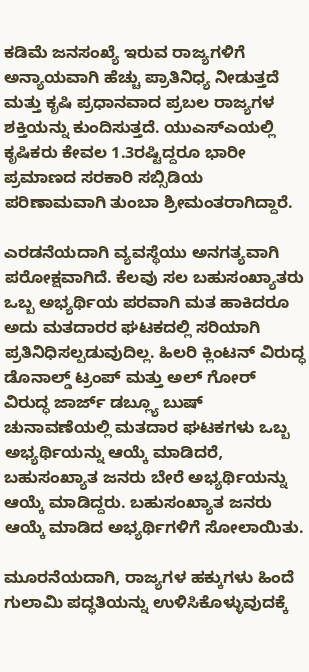ಕಡಿಮೆ ಜನಸಂಖ್ಯೆ ಇರುವ ರಾಜ್ಯಗಳಿಗೆ ಅನ್ಯಾಯವಾಗಿ ಹೆಚ್ಚು ಪ್ರಾತಿನಿಧ್ಯ ನೀಡುತ್ತದೆ ಮತ್ತು ಕೃಷಿ ಪ್ರಧಾನವಾದ ಪ್ರಬಲ ರಾಜ್ಯಗಳ ಶಕ್ತಿಯನ್ನು ಕುಂದಿಸುತ್ತದೆ. ಯುಎಸ್‌ಎಯಲ್ಲಿ ಕೃಷಿಕರು ಕೇವಲ 1.3ರಷ್ಟಿದ್ದರೂ ಭಾರೀ ಪ್ರಮಾಣದ ಸರಕಾರಿ ಸಬ್ಸಿಡಿಯ ಪರಿಣಾಮವಾಗಿ ತುಂಬಾ ಶ್ರೀಮಂತರಾಗಿದ್ದಾರೆ.

ಎರಡನೆಯದಾಗಿ ವ್ಯವಸ್ಥೆಯು ಅನಗತ್ಯವಾಗಿ ಪರೋಕ್ಷವಾಗಿದೆ. ಕೆಲವು ಸಲ ಬಹುಸಂಖ್ಯಾತರು ಒಬ್ಬ ಅಭ್ಯರ್ಥಿಯ ಪರವಾಗಿ ಮತ ಹಾಕಿದರೂ ಅದು ಮತದಾರರ ಘಟಕದಲ್ಲಿ ಸರಿಯಾಗಿ ಪ್ರತಿನಿಧಿಸಲ್ಪಡುವುದಿಲ್ಲ. ಹಿಲರಿ ಕ್ಲಿಂಟನ್ ವಿರುದ್ಧ ಡೊನಾಲ್ಡ್ ಟ್ರಂಪ್ ಮತ್ತು ಅಲ್ ಗೋರ್ ವಿರುದ್ಧ ಜಾರ್ಜ್ ಡಬ್ಲ್ಯೂ ಬುಷ್ ಚುನಾವಣೆಯಲ್ಲಿ ಮತದಾರ ಘಟಕಗಳು ಒಬ್ಬ ಅಭ್ಯರ್ಥಿಯನ್ನು ಆಯ್ಕೆ ಮಾಡಿದರೆ, ಬಹುಸಂಖ್ಯಾತ ಜನರು ಬೇರೆ ಅಭ್ಯರ್ಥಿಯನ್ನು ಆಯ್ಕೆ ಮಾಡಿದ್ದರು. ಬಹುಸಂಖ್ಯಾತ ಜನರು ಆಯ್ಕೆ ಮಾಡಿದ ಅಭ್ಯರ್ಥಿಗಳಿಗೆ ಸೋಲಾಯಿತು.

ಮೂರನೆಯದಾಗಿ, ರಾಜ್ಯಗಳ ಹಕ್ಕುಗಳು ಹಿಂದೆ ಗುಲಾಮಿ ಪದ್ಧತಿಯನ್ನು ಉಳಿಸಿಕೊಳ್ಳುವುದಕ್ಕೆ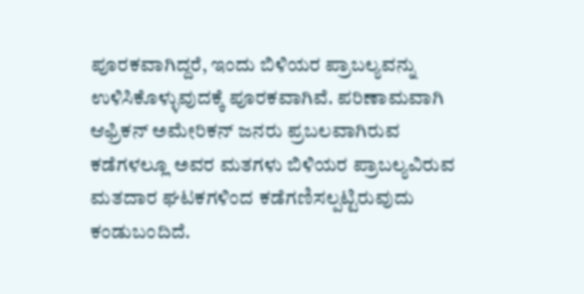ಪೂರಕವಾಗಿದ್ದರೆ, ಇಂದು ಬಿಳಿಯರ ಪ್ರಾಬಲ್ಯವನ್ನು ಉಳಿಸಿಕೊಳ್ಳುವುದಕ್ಕೆ ಪೂರಕವಾಗಿವೆ. ಪರಿಣಾಮವಾಗಿ ಆಫ್ರಿಕನ್ ಅಮೇರಿಕನ್ ಜನರು ಪ್ರಬಲವಾಗಿರುವ ಕಡೆಗಳಲ್ಲೂ ಅವರ ಮತಗಳು ಬಿಳಿಯರ ಪ್ರಾಬಲ್ಯವಿರುವ ಮತದಾರ ಘಟಕಗಳಿಂದ ಕಡೆಗಣಿಸಲ್ಪಟ್ಟಿರುವುದು ಕಂಡುಬಂದಿದೆ.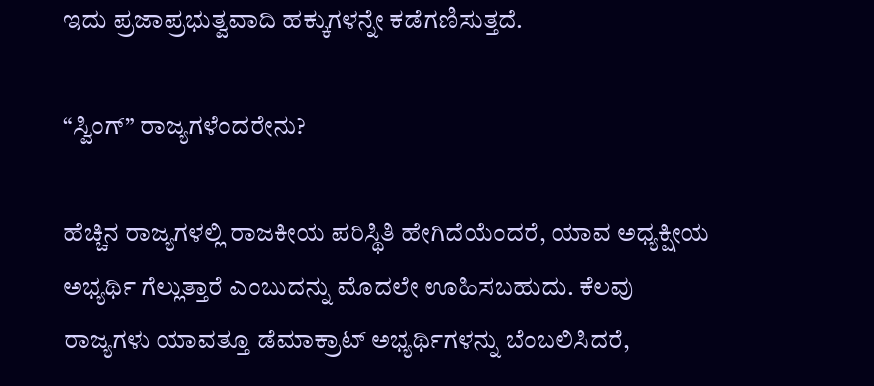ಇದು ಪ್ರಜಾಪ್ರಭುತ್ವವಾದಿ ಹಕ್ಕುಗಳನ್ನೇ ಕಡೆಗಣಿಸುತ್ತದೆ.

“ಸ್ವಿಂಗ್” ರಾಜ್ಯಗಳೆಂದರೇನು?

ಹೆಚ್ಚಿನ ರಾಜ್ಯಗಳಲ್ಲಿ ರಾಜಕೀಯ ಪರಿಸ್ಥಿತಿ ಹೇಗಿದೆಯೆಂದರೆ, ಯಾವ ಅಧ್ಯಕ್ಷೀಯ ಅಭ್ಯರ್ಥಿ ಗೆಲ್ಲುತ್ತಾರೆ ಎಂಬುದನ್ನು ಮೊದಲೇ ಊಹಿಸಬಹುದು. ಕೆಲವು ರಾಜ್ಯಗಳು ಯಾವತ್ತೂ ಡೆಮಾಕ್ರಾಟ್ ಅಭ್ಯರ್ಥಿಗಳನ್ನು ಬೆಂಬಲಿಸಿದರೆ,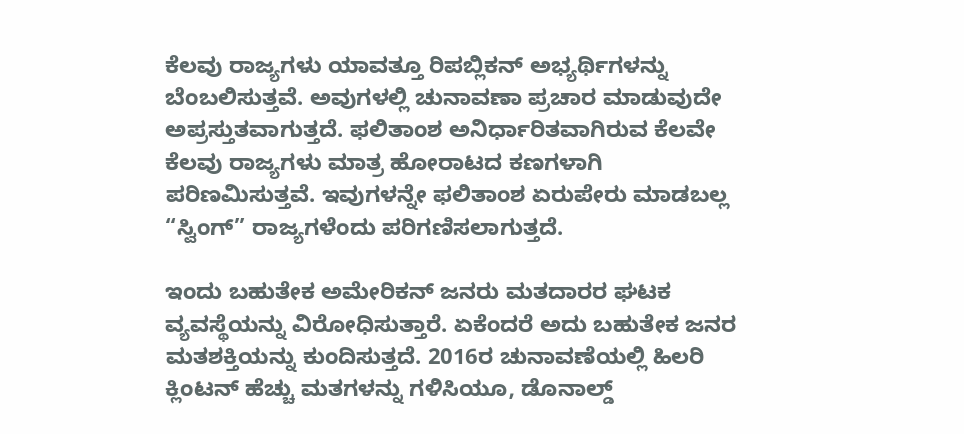ಕೆಲವು ರಾಜ್ಯಗಳು ಯಾವತ್ತೂ ರಿಪಬ್ಲಿಕನ್ ಅಭ್ಯರ್ಥಿಗಳನ್ನು ಬೆಂಬಲಿಸುತ್ತವೆ. ಅವುಗಳಲ್ಲಿ ಚುನಾವಣಾ ಪ್ರಚಾರ ಮಾಡುವುದೇ ಅಪ್ರಸ್ತುತವಾಗುತ್ತದೆ. ಫಲಿತಾಂಶ ಅನಿರ್ಧಾರಿತವಾಗಿರುವ ಕೆಲವೇ ಕೆಲವು ರಾಜ್ಯಗಳು ಮಾತ್ರ ಹೋರಾಟದ ಕಣಗಳಾಗಿ ಪರಿಣಮಿಸುತ್ತವೆ. ಇವುಗಳನ್ನೇ ಫಲಿತಾಂಶ ಏರುಪೇರು ಮಾಡಬಲ್ಲ “ಸ್ವಿಂಗ್” ರಾಜ್ಯಗಳೆಂದು ಪರಿಗಣಿಸಲಾಗುತ್ತದೆ.

ಇಂದು ಬಹುತೇಕ ಅಮೇರಿಕನ್ ಜನರು ಮತದಾರರ ಘಟಕ ವ್ಯವಸ್ಥೆಯನ್ನು ವಿರೋಧಿಸುತ್ತಾರೆ. ಏಕೆಂದರೆ ಅದು ಬಹುತೇಕ ಜನರ ಮತಶಕ್ತಿಯನ್ನು ಕುಂದಿಸುತ್ತದೆ. 2016ರ ಚುನಾವಣೆಯಲ್ಲಿ ಹಿಲರಿ ಕ್ಲಿಂಟನ್ ಹೆಚ್ಚು ಮತಗಳನ್ನು ಗಳಿಸಿಯೂ, ಡೊನಾಲ್ಡ್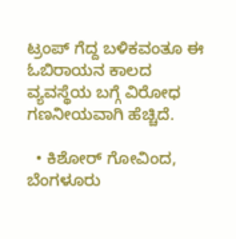ಟ್ರಂಪ್ ಗೆದ್ದ ಬಳಿಕವಂತೂ ಈ ಓಬಿರಾಯನ ಕಾಲದ ವ್ಯವಸ್ಥೆಯ ಬಗ್ಗೆ ವಿರೋಧ ಗಣನೀಯವಾಗಿ ಹೆಚ್ಚಿದೆ.

  • ಕಿಶೋರ್ ಗೋವಿಂದ, ಬೆಂಗಳೂರು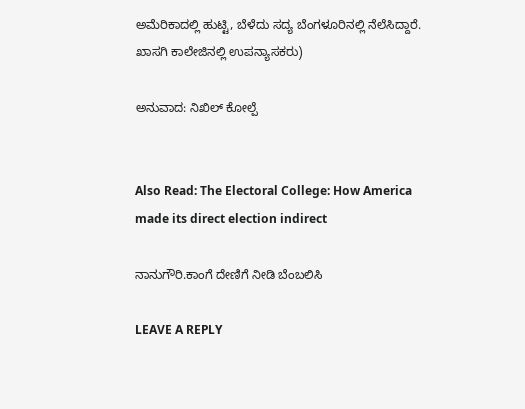ಅಮೆರಿಕಾದಲ್ಲಿ ಹುಟ್ಟಿ, ಬೆಳೆದು ಸದ್ಯ ಬೆಂಗಳೂರಿನಲ್ಲಿ ನೆಲೆಸಿದ್ದಾರೆ. ಖಾಸಗಿ ಕಾಲೇಜಿನಲ್ಲಿ ಉಪನ್ಯಾಸಕರು)

ಅನುವಾದ: ನಿಖಿಲ್ ಕೋಲ್ಪೆ


Also Read: The Electoral College: How America made its direct election indirect

ನಾನುಗೌರಿ.ಕಾಂಗೆ ದೇಣಿಗೆ ನೀಡಿ ಬೆಂಬಲಿಸಿ

LEAVE A REPLY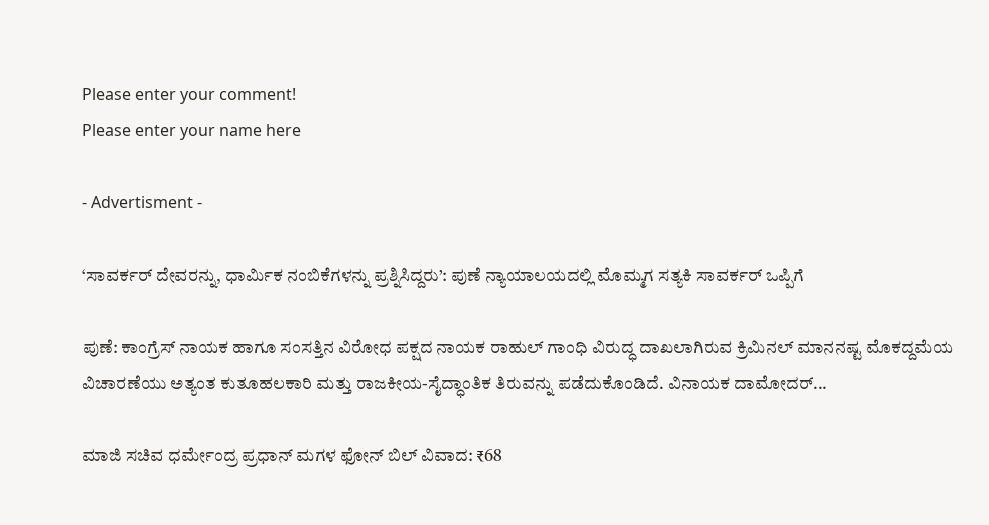Please enter your comment!
Please enter your name here

- Advertisment -

‘ಸಾವರ್ಕರ್ ದೇವರನ್ನು, ಧಾರ್ಮಿಕ ನಂಬಿಕೆಗಳನ್ನು ಪ್ರಶ್ನಿಸಿದ್ದರು’: ಪುಣೆ ನ್ಯಾಯಾಲಯದಲ್ಲಿ ಮೊಮ್ಮಗ ಸತ್ಯಕಿ ಸಾವರ್ಕರ್ ಒಪ್ಪಿಗೆ

ಪುಣೆ: ಕಾಂಗ್ರೆಸ್ ನಾಯಕ ಹಾಗೂ ಸಂಸತ್ತಿನ ವಿರೋಧ ಪಕ್ಷದ ನಾಯಕ ರಾಹುಲ್ ಗಾಂಧಿ ವಿರುದ್ಧ ದಾಖಲಾಗಿರುವ ಕ್ರಿಮಿನಲ್ ಮಾನನಷ್ಟ ಮೊಕದ್ದಮೆಯ ವಿಚಾರಣೆಯು ಅತ್ಯಂತ ಕುತೂಹಲಕಾರಿ ಮತ್ತು ರಾಜಕೀಯ-ಸೈದ್ಧಾಂತಿಕ ತಿರುವನ್ನು ಪಡೆದುಕೊಂಡಿದೆ. ವಿನಾಯಕ ದಾಮೋದರ್...

ಮಾಜಿ ಸಚಿವ ಧರ್ಮೇಂದ್ರ ಪ್ರಧಾನ್ ಮಗಳ ಫೋನ್ ಬಿಲ್ ವಿವಾದ: ₹68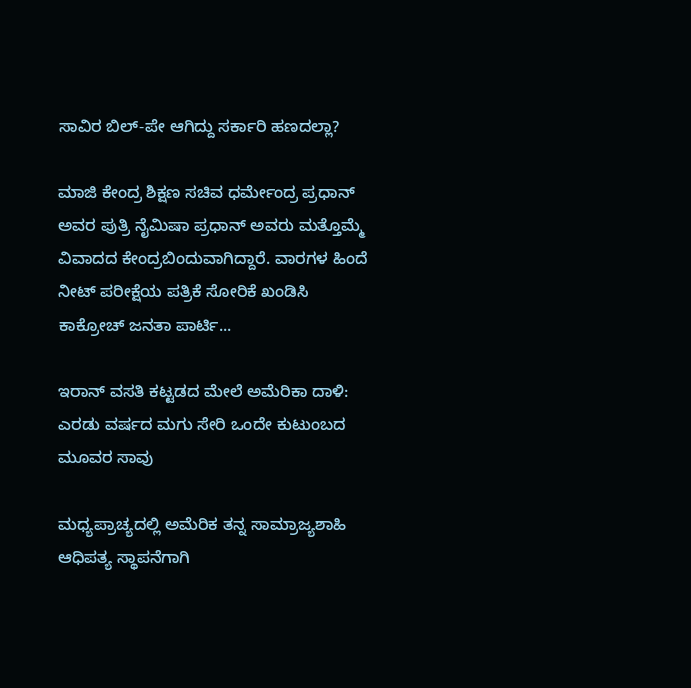ಸಾವಿರ ಬಿಲ್-ಪೇ ಆಗಿದ್ದು ಸರ್ಕಾರಿ ಹಣದಲ್ಲಾ?

ಮಾಜಿ ಕೇಂದ್ರ ಶಿಕ್ಷಣ ಸಚಿವ ಧರ್ಮೇಂದ್ರ ಪ್ರಧಾನ್ ಅವರ ಪುತ್ರಿ ನೈಮಿಷಾ ಪ್ರಧಾನ್ ಅವರು ಮತ್ತೊಮ್ಮೆ ವಿವಾದದ ಕೇಂದ್ರಬಿಂದುವಾಗಿದ್ದಾರೆ. ವಾರಗಳ ಹಿಂದೆ ನೀಟ್ ಪರೀಕ್ಷೆಯ ಪತ್ರಿಕೆ ಸೋರಿಕೆ ಖಂಡಿಸಿ ಕಾಕ್ರೋಚ್ ಜನತಾ ಪಾರ್ಟಿ...

ಇರಾನ್ ವಸತಿ ಕಟ್ಟಡದ ಮೇಲೆ ಅಮೆರಿಕಾ ದಾಳಿ: ಎರಡು ವರ್ಷದ ಮಗು ಸೇರಿ ಒಂದೇ ಕುಟುಂಬದ ಮೂವರ ಸಾವು

ಮಧ್ಯಪ್ರಾಚ್ಯದಲ್ಲಿ ಅಮೆರಿಕ ತನ್ನ ಸಾಮ್ರಾಜ್ಯಶಾಹಿ ಆಧಿಪತ್ಯ ಸ್ಥಾಪನೆಗಾಗಿ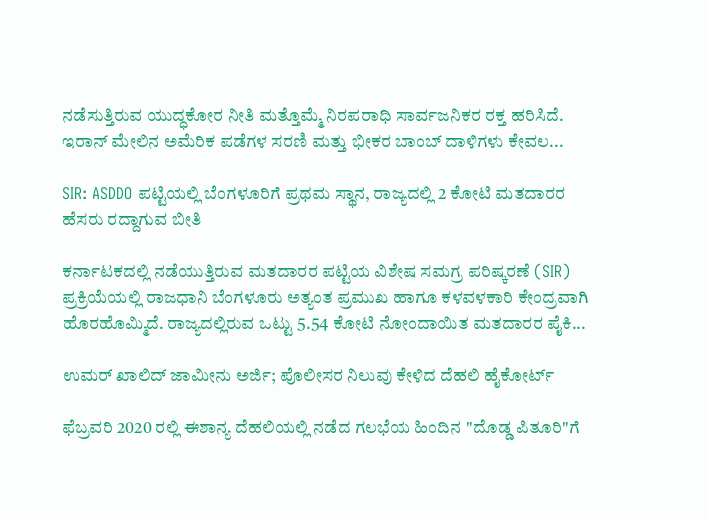ನಡೆಸುತ್ತಿರುವ ಯುದ್ಧಕೋರ ನೀತಿ ಮತ್ತೊಮ್ಮೆ ನಿರಪರಾಧಿ ಸಾರ್ವಜನಿಕರ ರಕ್ತ ಹರಿಸಿದೆ. ಇರಾನ್ ಮೇಲಿನ ಅಮೆರಿಕ ಪಡೆಗಳ ಸರಣಿ ಮತ್ತು ಭೀಕರ ಬಾಂಬ್ ದಾಳಿಗಳು ಕೇವಲ...

SIR: ASDDO ಪಟ್ಟಿಯಲ್ಲಿ ಬೆಂಗಳೂರಿಗೆ ಪ್ರಥಮ ಸ್ಥಾನ, ರಾಜ್ಯದಲ್ಲಿ 2 ಕೋಟಿ ಮತದಾರರ ಹೆಸರು ರದ್ದಾಗುವ ಬೀತಿ

ಕರ್ನಾಟಕದಲ್ಲಿ ನಡೆಯುತ್ತಿರುವ ಮತದಾರರ ಪಟ್ಟಿಯ ವಿಶೇಷ ಸಮಗ್ರ ಪರಿಷ್ಕರಣೆ (SIR) ಪ್ರಕ್ರಿಯೆಯಲ್ಲಿ ರಾಜಧಾನಿ ಬೆಂಗಳೂರು ಅತ್ಯಂತ ಪ್ರಮುಖ ಹಾಗೂ ಕಳವಳಕಾರಿ ಕೇಂದ್ರವಾಗಿ ಹೊರಹೊಮ್ಮಿದೆ. ರಾಜ್ಯದಲ್ಲಿರುವ ಒಟ್ಟು 5.54 ಕೋಟಿ ನೋಂದಾಯಿತ ಮತದಾರರ ಪೈಕಿ...

ಉಮರ್ ಖಾಲಿದ್ ಜಾಮೀನು ಅರ್ಜಿ; ಪೊಲೀಸರ ನಿಲುವು ಕೇಳಿದ ದೆಹಲಿ ಹೈಕೋರ್ಟ್

ಫೆಬ್ರವರಿ 2020 ರಲ್ಲಿ ಈಶಾನ್ಯ ದೆಹಲಿಯಲ್ಲಿ ನಡೆದ ಗಲಭೆಯ ಹಿಂದಿನ "ದೊಡ್ಡ ಪಿತೂರಿ"ಗೆ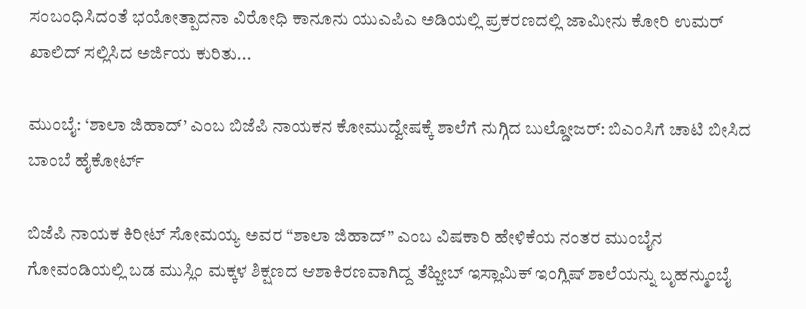ಸಂಬಂಧಿಸಿದಂತೆ ಭಯೋತ್ಪಾದನಾ ವಿರೋಧಿ ಕಾನೂನು ಯುಎಪಿಎ ಅಡಿಯಲ್ಲಿ ಪ್ರಕರಣದಲ್ಲಿ ಜಾಮೀನು ಕೋರಿ ಉಮರ್ ಖಾಲಿದ್ ಸಲ್ಲಿಸಿದ ಅರ್ಜಿಯ ಕುರಿತು...

ಮುಂಬೈ: ‘ಶಾಲಾ ಜಿಹಾದ್’ ಎಂಬ ಬಿಜೆಪಿ ನಾಯಕನ ಕೋಮುದ್ವೇಷಕ್ಕೆ ಶಾಲೆಗೆ ನುಗ್ಗಿದ ಬುಲ್ಡೋಜರ್: ಬಿಎಂಸಿಗೆ ಚಾಟಿ ಬೀಸಿದ ಬಾಂಬೆ ಹೈಕೋರ್ಟ್

ಬಿಜೆಪಿ ನಾಯಕ ಕಿರೀಟ್ ಸೋಮಯ್ಯ ಅವರ “ಶಾಲಾ ಜಿಹಾದ್” ಎಂಬ ವಿಷಕಾರಿ ಹೇಳಿಕೆಯ ನಂತರ ಮುಂಬೈನ ಗೋವಂಡಿಯಲ್ಲಿ ಬಡ ಮುಸ್ಲಿಂ ಮಕ್ಕಳ ಶಿಕ್ಷಣದ ಆಶಾಕಿರಣವಾಗಿದ್ದ ತೆಹ್ಜೀಬ್ ಇಸ್ಲಾಮಿಕ್ ಇಂಗ್ಲಿಷ್ ಶಾಲೆಯನ್ನು ಬೃಹನ್ಮುಂಬೈ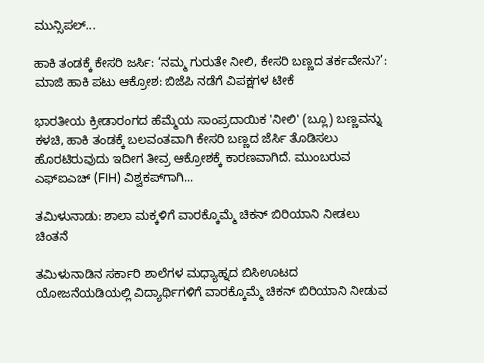ಮುನ್ಸಿಪಲ್...

ಹಾಕಿ ತಂಡಕ್ಕೆ ಕೇಸರಿ ಜರ್ಸಿ: ‘ನಮ್ಮ ಗುರುತೇ ನೀಲಿ, ಕೇಸರಿ ಬಣ್ಣದ ತರ್ಕವೇನು?’: ಮಾಜಿ ಹಾಕಿ ಪಟು ಆಕ್ರೋಶ: ಬಿಜೆಪಿ ನಡೆಗೆ ವಿಪಕ್ಷಗಳ ಟೀಕೆ

ಭಾರತೀಯ ಕ್ರೀಡಾರಂಗದ ಹೆಮ್ಮೆಯ ಸಾಂಪ್ರದಾಯಿಕ 'ನೀಲಿ' (ಬ್ಲೂ) ಬಣ್ಣವನ್ನು ಕಳಚಿ, ಹಾಕಿ ತಂಡಕ್ಕೆ ಬಲವಂತವಾಗಿ ಕೇಸರಿ ಬಣ್ಣದ ಜೆರ್ಸಿ ತೊಡಿಸಲು ಹೊರಟಿರುವುದು ಇದೀಗ ತೀವ್ರ ಆಕ್ರೋಶಕ್ಕೆ ಕಾರಣವಾಗಿದೆ. ಮುಂಬರುವ ಎಫ್‌ಐಎಚ್ (FIH) ವಿಶ್ವಕಪ್‌ಗಾಗಿ...

ತಮಿಳುನಾಡು: ಶಾಲಾ ಮಕ್ಕಳಿಗೆ ವಾರಕ್ಕೊಮ್ಮೆ ಚಿಕನ್ ಬಿರಿಯಾನಿ ನೀಡಲು ಚಿಂತನೆ

ತಮಿಳುನಾಡಿನ ಸರ್ಕಾರಿ ಶಾಲೆಗಳ ಮಧ್ಯಾಹ್ನದ ಬಿಸಿಊಟದ ಯೋಜನೆಯಡಿಯಲ್ಲಿ ವಿದ್ಯಾರ್ಥಿಗಳಿಗೆ ವಾರಕ್ಕೊಮ್ಮೆ ಚಿಕನ್ ಬಿರಿಯಾನಿ ನೀಡುವ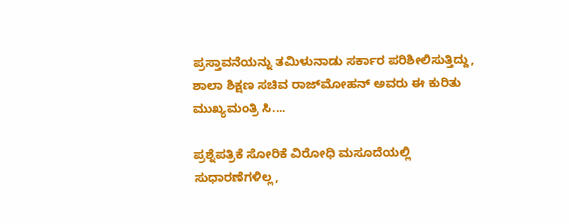ಪ್ರಸ್ತಾವನೆಯನ್ನು ತಮಿಳುನಾಡು ಸರ್ಕಾರ ಪರಿಶೀಲಿಸುತ್ತಿದ್ದು, ಶಾಲಾ ಶಿಕ್ಷಣ ಸಚಿವ ರಾಜ್‌ಮೋಹನ್ ಅವರು ಈ ಕುರಿತು ಮುಖ್ಯಮಂತ್ರಿ ಸಿ....

ಪ್ರಶ್ನೆಪತ್ರಿಕೆ ಸೋರಿಕೆ ವಿರೋಧಿ ಮಸೂದೆಯಲ್ಲಿ ಸುಧಾರಣೆಗಳಿಲ್ಲ,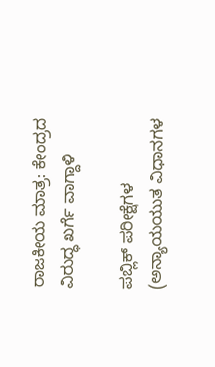ರಾಜಕೀಯ ಮಾತ್ರ: ಕೇಂದ್ರದ ವಿರುದ್ಧ ಖರ್ಗೆ ವಾಗ್ದಾಳಿ

ಪಬ್ಲಿಕ್ ಪರೀಕ್ಷೆಗಳ (ಅನ್ಯಾಯಯುತ ವಿಧಾನಗಳ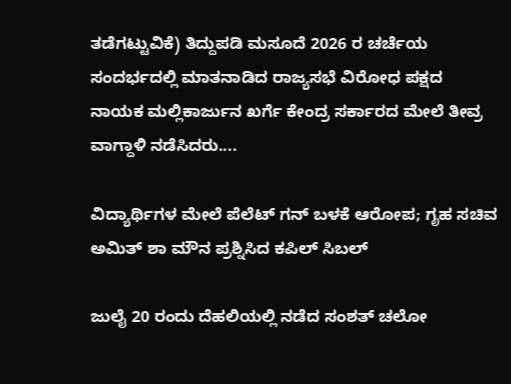ತಡೆಗಟ್ಟುವಿಕೆ) ತಿದ್ದುಪಡಿ ಮಸೂದೆ 2026 ರ ಚರ್ಚೆಯ ಸಂದರ್ಭದಲ್ಲಿ ಮಾತನಾಡಿದ ರಾಜ್ಯಸಭೆ ವಿರೋಧ ಪಕ್ಷದ ನಾಯಕ ಮಲ್ಲಿಕಾರ್ಜುನ ಖರ್ಗೆ ಕೇಂದ್ರ ಸರ್ಕಾರದ ಮೇಲೆ ತೀವ್ರ ವಾಗ್ದಾಳಿ ನಡೆಸಿದರು....

ವಿದ್ಯಾರ್ಥಿಗಳ ಮೇಲೆ ಪೆಲೆಟ್ ಗನ್ ಬಳಕೆ ಆರೋಪ; ಗೃಹ ಸಚಿವ ಅಮಿತ್‌ ಶಾ ಮೌನ ಪ್ರಶ್ನಿಸಿದ ಕಪಿಲ್ ಸಿಬಲ್

ಜುಲೈ 20 ರಂದು ದೆಹಲಿಯಲ್ಲಿ ನಡೆದ ಸಂಶತ್ ಚಲೋ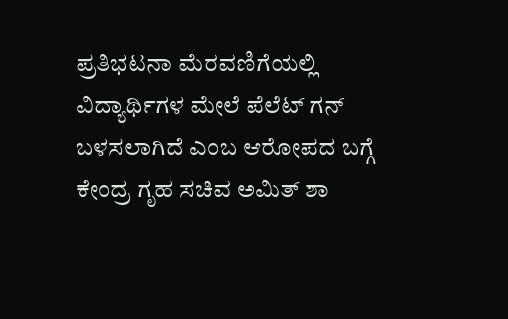ಪ್ರತಿಭಟನಾ ಮೆರವಣಿಗೆಯಲ್ಲಿ ವಿದ್ಯಾರ್ಥಿಗಳ ಮೇಲೆ ಪೆಲೆಟ್ ಗನ್ ಬಳಸಲಾಗಿದೆ ಎಂಬ ಆರೋಪದ ಬಗ್ಗೆ ಕೇಂದ್ರ ಗೃಹ ಸಚಿವ ಅಮಿತ್ ಶಾ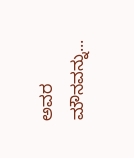ಅವರ ಮೌನವನ್ನು...